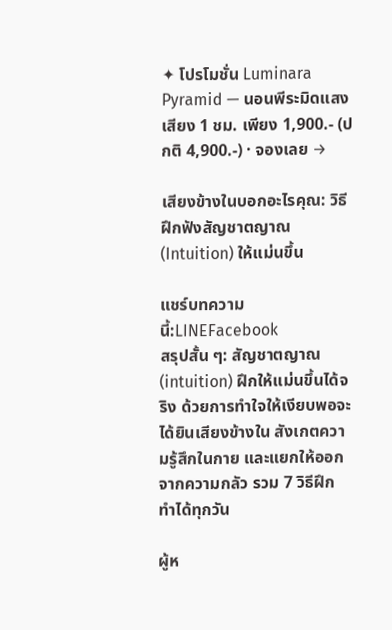✦ โปรโมชั่น Luminara Pyramid — นอนพีระมิดแสงเสียง 1 ชม. เพียง 1,900.- (ปกติ 4,900.-) · จองเลย →

เสียงข้างในบอกอะไรคุณ: วิธีฝึกฟังสัญชาตญาณ (Intuition) ให้แม่นขึ้น

แชร์บทความนี้:LINEFacebook
สรุปสั้น ๆ: สัญชาตญาณ (intuition) ฝึกให้แม่นขึ้นได้จริง ด้วยการทำใจให้เงียบพอจะได้ยินเสียงข้างใน สังเกตความรู้สึกในกาย และแยกให้ออกจากความกลัว รวม 7 วิธีฝึกทำได้ทุกวัน

ผู้ห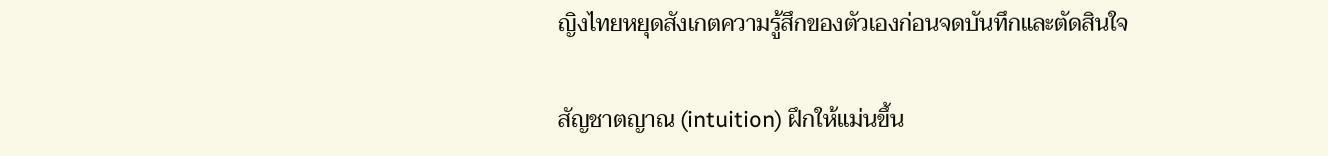ญิงไทยหยุดสังเกตความรู้สึกของตัวเองก่อนจดบันทึกและตัดสินใจ

สัญชาตญาณ (intuition) ฝึกให้แม่นขึ้น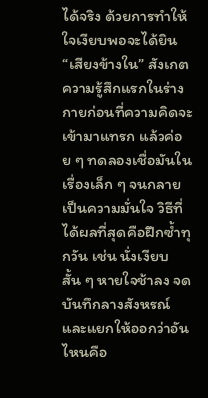ได้จริง ด้วยการทำให้ใจเงียบพอจะได้ยิน “เสียงข้างใน” สังเกตความรู้สึกแรกในร่างกายก่อนที่ความคิดจะเข้ามาแทรก แล้วค่อย ๆ ทดลองเชื่อมันในเรื่องเล็ก ๆ จนกลายเป็นความมั่นใจ วิธีที่ได้ผลที่สุดคือฝึกซ้ำทุกวัน เช่น นั่งเงียบสั้น ๆ หายใจช้าลง จดบันทึกลางสังหรณ์ และแยกให้ออกว่าอันไหนคือ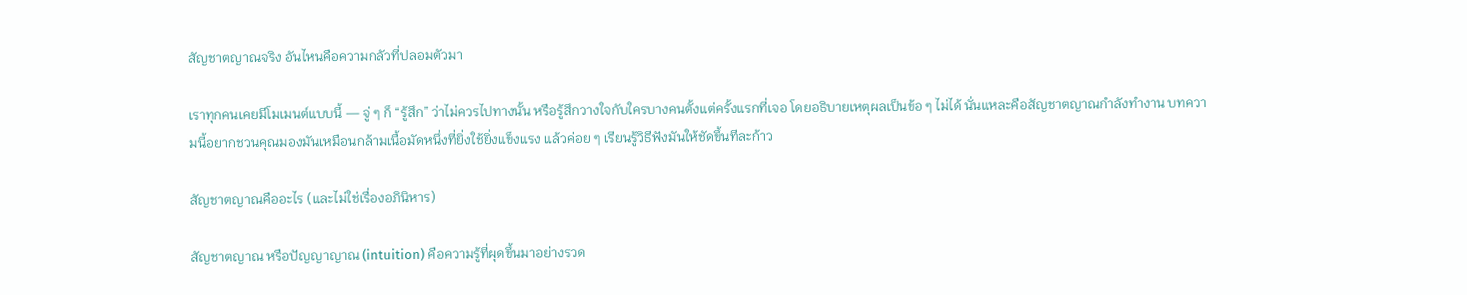สัญชาตญาณจริง อันไหนคือความกลัวที่ปลอมตัวมา

เราทุกคนเคยมีโมเมนต์แบบนี้ — จู่ ๆ ก็ “รู้สึก” ว่าไม่ควรไปทางนั้น หรือรู้สึกวางใจกับใครบางคนตั้งแต่ครั้งแรกที่เจอ โดยอธิบายเหตุผลเป็นข้อ ๆ ไม่ได้ นั่นแหละคือสัญชาตญาณกำลังทำงาน บทความนี้อยากชวนคุณมองมันเหมือนกล้ามเนื้อมัดหนึ่งที่ยิ่งใช้ยิ่งแข็งแรง แล้วค่อย ๆ เรียนรู้วิธีฟังมันให้ชัดขึ้นทีละก้าว

สัญชาตญาณคืออะไร (และไม่ใช่เรื่องอภินิหาร)

สัญชาตญาณ หรือปัญญาญาณ (intuition) คือความรู้ที่ผุดขึ้นมาอย่างรวด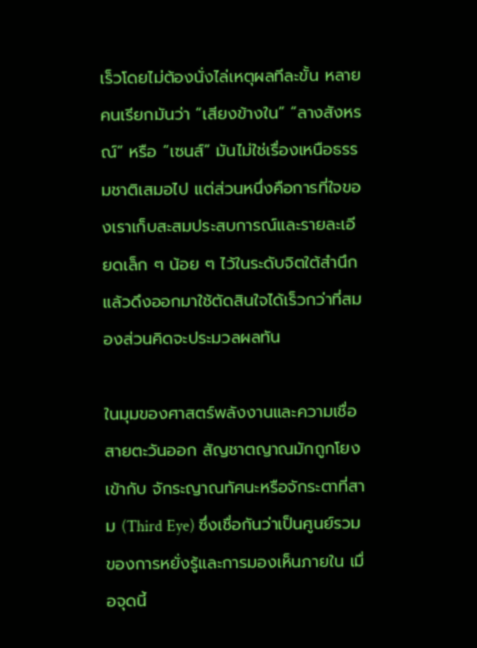เร็วโดยไม่ต้องนั่งไล่เหตุผลทีละขั้น หลายคนเรียกมันว่า “เสียงข้างใน” “ลางสังหรณ์” หรือ “เซนส์” มันไม่ใช่เรื่องเหนือธรรมชาติเสมอไป แต่ส่วนหนึ่งคือการที่ใจของเราเก็บสะสมประสบการณ์และรายละเอียดเล็ก ๆ น้อย ๆ ไว้ในระดับจิตใต้สำนึก แล้วดึงออกมาใช้ตัดสินใจได้เร็วกว่าที่สมองส่วนคิดจะประมวลผลทัน

ในมุมของศาสตร์พลังงานและความเชื่อสายตะวันออก สัญชาตญาณมักถูกโยงเข้ากับ จักระญาณทัศนะหรือจักระตาที่สาม (Third Eye) ซึ่งเชื่อกันว่าเป็นศูนย์รวมของการหยั่งรู้และการมองเห็นภายใน เมื่อจุดนี้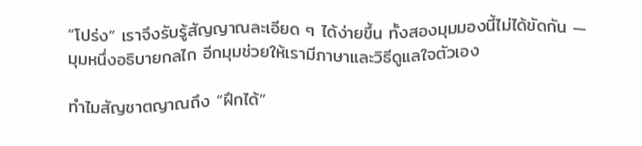“โปร่ง” เราจึงรับรู้สัญญาณละเอียด ๆ ได้ง่ายขึ้น ทั้งสองมุมมองนี้ไม่ได้ขัดกัน — มุมหนึ่งอธิบายกลไก อีกมุมช่วยให้เรามีภาษาและวิธีดูแลใจตัวเอง

ทำไมสัญชาตญาณถึง “ฝึกได้”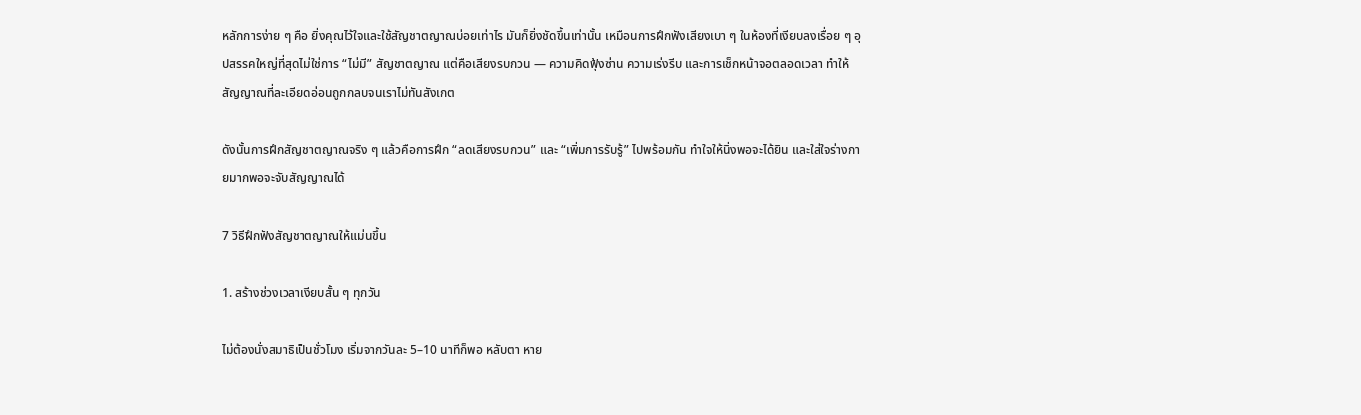หลักการง่าย ๆ คือ ยิ่งคุณไว้ใจและใช้สัญชาตญาณบ่อยเท่าไร มันก็ยิ่งชัดขึ้นเท่านั้น เหมือนการฝึกฟังเสียงเบา ๆ ในห้องที่เงียบลงเรื่อย ๆ อุปสรรคใหญ่ที่สุดไม่ใช่การ “ไม่มี” สัญชาตญาณ แต่คือเสียงรบกวน — ความคิดฟุ้งซ่าน ความเร่งรีบ และการเช็กหน้าจอตลอดเวลา ทำให้สัญญาณที่ละเอียดอ่อนถูกกลบจนเราไม่ทันสังเกต

ดังนั้นการฝึกสัญชาตญาณจริง ๆ แล้วคือการฝึก “ลดเสียงรบกวน” และ “เพิ่มการรับรู้” ไปพร้อมกัน ทำใจให้นิ่งพอจะได้ยิน และใส่ใจร่างกายมากพอจะจับสัญญาณได้

7 วิธีฝึกฟังสัญชาตญาณให้แม่นขึ้น

1. สร้างช่วงเวลาเงียบสั้น ๆ ทุกวัน

ไม่ต้องนั่งสมาธิเป็นชั่วโมง เริ่มจากวันละ 5–10 นาทีก็พอ หลับตา หาย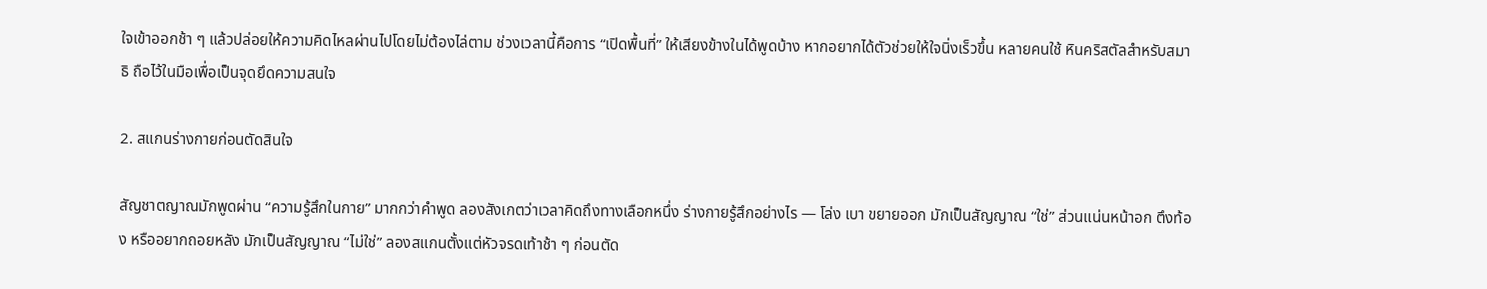ใจเข้าออกช้า ๆ แล้วปล่อยให้ความคิดไหลผ่านไปโดยไม่ต้องไล่ตาม ช่วงเวลานี้คือการ “เปิดพื้นที่” ให้เสียงข้างในได้พูดบ้าง หากอยากได้ตัวช่วยให้ใจนิ่งเร็วขึ้น หลายคนใช้ หินคริสตัลสำหรับสมาธิ ถือไว้ในมือเพื่อเป็นจุดยึดความสนใจ

2. สแกนร่างกายก่อนตัดสินใจ

สัญชาตญาณมักพูดผ่าน “ความรู้สึกในกาย” มากกว่าคำพูด ลองสังเกตว่าเวลาคิดถึงทางเลือกหนึ่ง ร่างกายรู้สึกอย่างไร — โล่ง เบา ขยายออก มักเป็นสัญญาณ “ใช่” ส่วนแน่นหน้าอก ตึงท้อง หรืออยากถอยหลัง มักเป็นสัญญาณ “ไม่ใช่” ลองสแกนตั้งแต่หัวจรดเท้าช้า ๆ ก่อนตัด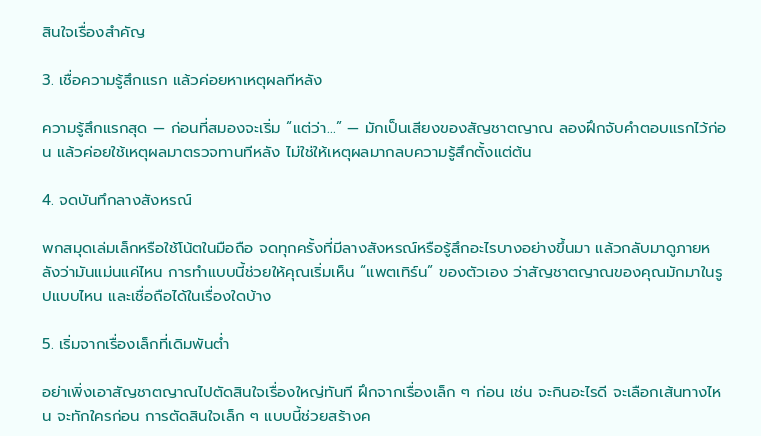สินใจเรื่องสำคัญ

3. เชื่อความรู้สึกแรก แล้วค่อยหาเหตุผลทีหลัง

ความรู้สึกแรกสุด — ก่อนที่สมองจะเริ่ม “แต่ว่า…” — มักเป็นเสียงของสัญชาตญาณ ลองฝึกจับคำตอบแรกไว้ก่อน แล้วค่อยใช้เหตุผลมาตรวจทานทีหลัง ไม่ใช่ให้เหตุผลมากลบความรู้สึกตั้งแต่ต้น

4. จดบันทึกลางสังหรณ์

พกสมุดเล่มเล็กหรือใช้โน้ตในมือถือ จดทุกครั้งที่มีลางสังหรณ์หรือรู้สึกอะไรบางอย่างขึ้นมา แล้วกลับมาดูภายหลังว่ามันแม่นแค่ไหน การทำแบบนี้ช่วยให้คุณเริ่มเห็น “แพตเทิร์น” ของตัวเอง ว่าสัญชาตญาณของคุณมักมาในรูปแบบไหน และเชื่อถือได้ในเรื่องใดบ้าง

5. เริ่มจากเรื่องเล็กที่เดิมพันต่ำ

อย่าเพิ่งเอาสัญชาตญาณไปตัดสินใจเรื่องใหญ่ทันที ฝึกจากเรื่องเล็ก ๆ ก่อน เช่น จะกินอะไรดี จะเลือกเส้นทางไหน จะทักใครก่อน การตัดสินใจเล็ก ๆ แบบนี้ช่วยสร้างค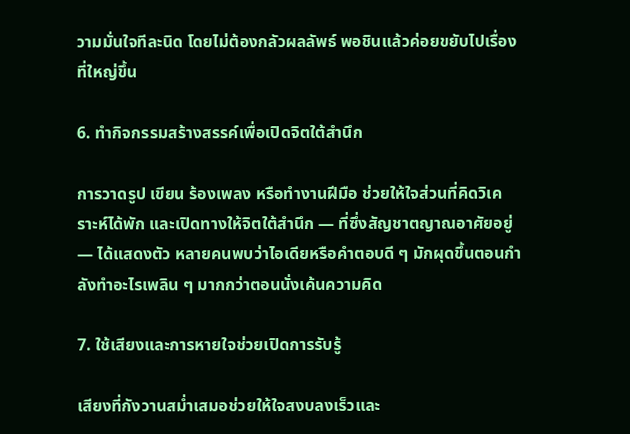วามมั่นใจทีละนิด โดยไม่ต้องกลัวผลลัพธ์ พอชินแล้วค่อยขยับไปเรื่องที่ใหญ่ขึ้น

6. ทำกิจกรรมสร้างสรรค์เพื่อเปิดจิตใต้สำนึก

การวาดรูป เขียน ร้องเพลง หรือทำงานฝีมือ ช่วยให้ใจส่วนที่คิดวิเคราะห์ได้พัก และเปิดทางให้จิตใต้สำนึก — ที่ซึ่งสัญชาตญาณอาศัยอยู่ — ได้แสดงตัว หลายคนพบว่าไอเดียหรือคำตอบดี ๆ มักผุดขึ้นตอนกำลังทำอะไรเพลิน ๆ มากกว่าตอนนั่งเค้นความคิด

7. ใช้เสียงและการหายใจช่วยเปิดการรับรู้

เสียงที่กังวานสม่ำเสมอช่วยให้ใจสงบลงเร็วและ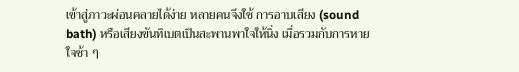เข้าสู่ภาวะผ่อนคลายได้ง่าย หลายคนจึงใช้ การอาบเสียง (sound bath) หรือเสียงขันทิเบตเป็นสะพานพาใจให้นิ่ง เมื่อรวมกับการหายใจช้า ๆ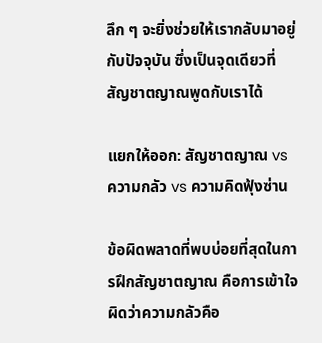ลึก ๆ จะยิ่งช่วยให้เรากลับมาอยู่กับปัจจุบัน ซึ่งเป็นจุดเดียวที่สัญชาตญาณพูดกับเราได้

แยกให้ออก: สัญชาตญาณ vs ความกลัว vs ความคิดฟุ้งซ่าน

ข้อผิดพลาดที่พบบ่อยที่สุดในการฝึกสัญชาตญาณ คือการเข้าใจผิดว่าความกลัวคือ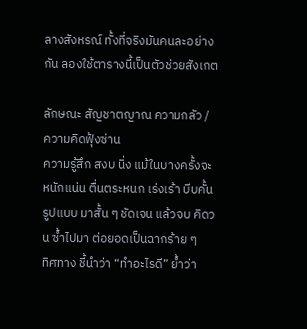ลางสังหรณ์ ทั้งที่จริงมันคนละอย่างกัน ลองใช้ตารางนี้เป็นตัวช่วยสังเกต

ลักษณะ สัญชาตญาณ ความกลัว / ความคิดฟุ้งซ่าน
ความรู้สึก สงบ นิ่ง แม้ในบางครั้งจะหนักแน่น ตื่นตระหนก เร่งเร้า บีบคั้น
รูปแบบ มาสั้น ๆ ชัดเจน แล้วจบ คิดวน ซ้ำไปมา ต่อยอดเป็นฉากร้าย ๆ
ทิศทาง ชี้นำว่า “ทำอะไรดี” ย้ำว่า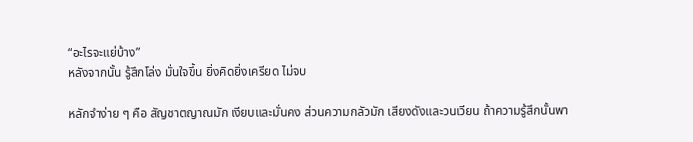“อะไรจะแย่บ้าง”
หลังจากนั้น รู้สึกโล่ง มั่นใจขึ้น ยิ่งคิดยิ่งเครียด ไม่จบ

หลักจำง่าย ๆ คือ สัญชาตญาณมัก เงียบและมั่นคง ส่วนความกลัวมัก เสียงดังและวนเวียน ถ้าความรู้สึกนั้นพา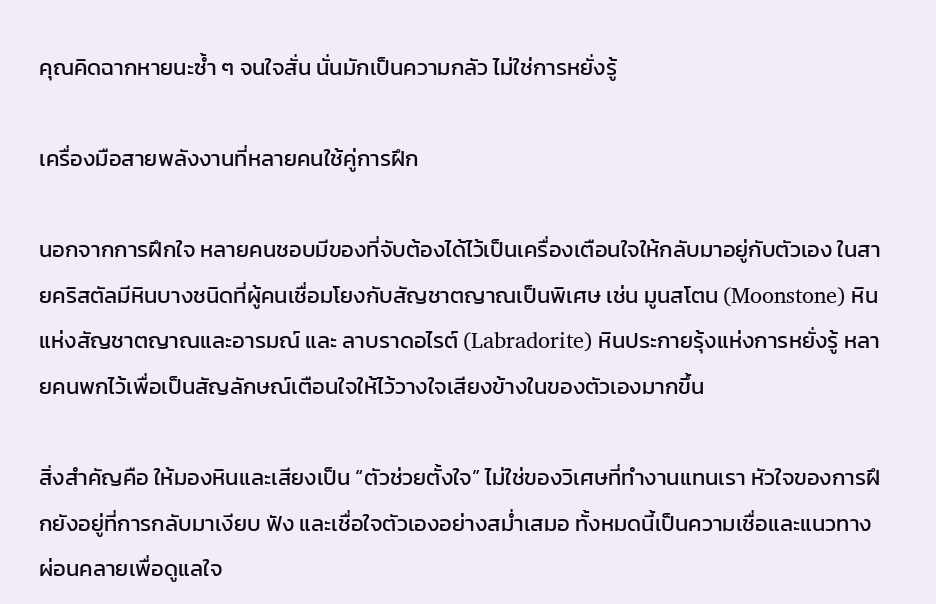คุณคิดฉากหายนะซ้ำ ๆ จนใจสั่น นั่นมักเป็นความกลัว ไม่ใช่การหยั่งรู้

เครื่องมือสายพลังงานที่หลายคนใช้คู่การฝึก

นอกจากการฝึกใจ หลายคนชอบมีของที่จับต้องได้ไว้เป็นเครื่องเตือนใจให้กลับมาอยู่กับตัวเอง ในสายคริสตัลมีหินบางชนิดที่ผู้คนเชื่อมโยงกับสัญชาตญาณเป็นพิเศษ เช่น มูนสโตน (Moonstone) หินแห่งสัญชาตญาณและอารมณ์ และ ลาบราดอไรต์ (Labradorite) หินประกายรุ้งแห่งการหยั่งรู้ หลายคนพกไว้เพื่อเป็นสัญลักษณ์เตือนใจให้ไว้วางใจเสียงข้างในของตัวเองมากขึ้น

สิ่งสำคัญคือ ให้มองหินและเสียงเป็น “ตัวช่วยตั้งใจ” ไม่ใช่ของวิเศษที่ทำงานแทนเรา หัวใจของการฝึกยังอยู่ที่การกลับมาเงียบ ฟัง และเชื่อใจตัวเองอย่างสม่ำเสมอ ทั้งหมดนี้เป็นความเชื่อและแนวทางผ่อนคลายเพื่อดูแลใจ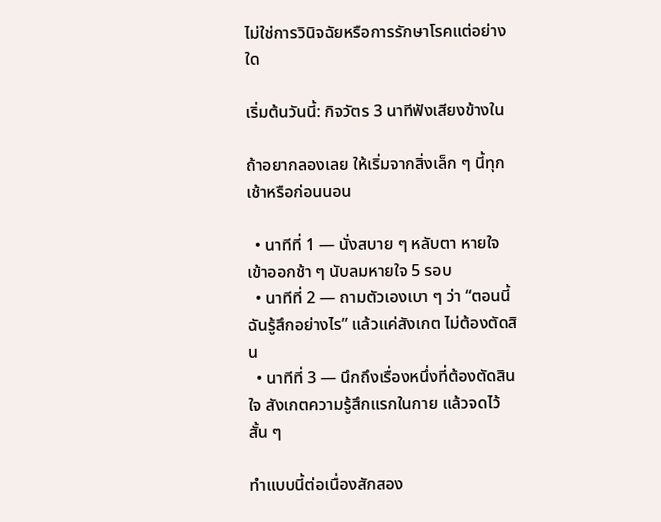ไม่ใช่การวินิจฉัยหรือการรักษาโรคแต่อย่างใด

เริ่มต้นวันนี้: กิจวัตร 3 นาทีฟังเสียงข้างใน

ถ้าอยากลองเลย ให้เริ่มจากสิ่งเล็ก ๆ นี้ทุกเช้าหรือก่อนนอน

  • นาทีที่ 1 — นั่งสบาย ๆ หลับตา หายใจเข้าออกช้า ๆ นับลมหายใจ 5 รอบ
  • นาทีที่ 2 — ถามตัวเองเบา ๆ ว่า “ตอนนี้ฉันรู้สึกอย่างไร” แล้วแค่สังเกต ไม่ต้องตัดสิน
  • นาทีที่ 3 — นึกถึงเรื่องหนึ่งที่ต้องตัดสินใจ สังเกตความรู้สึกแรกในกาย แล้วจดไว้สั้น ๆ

ทำแบบนี้ต่อเนื่องสักสอง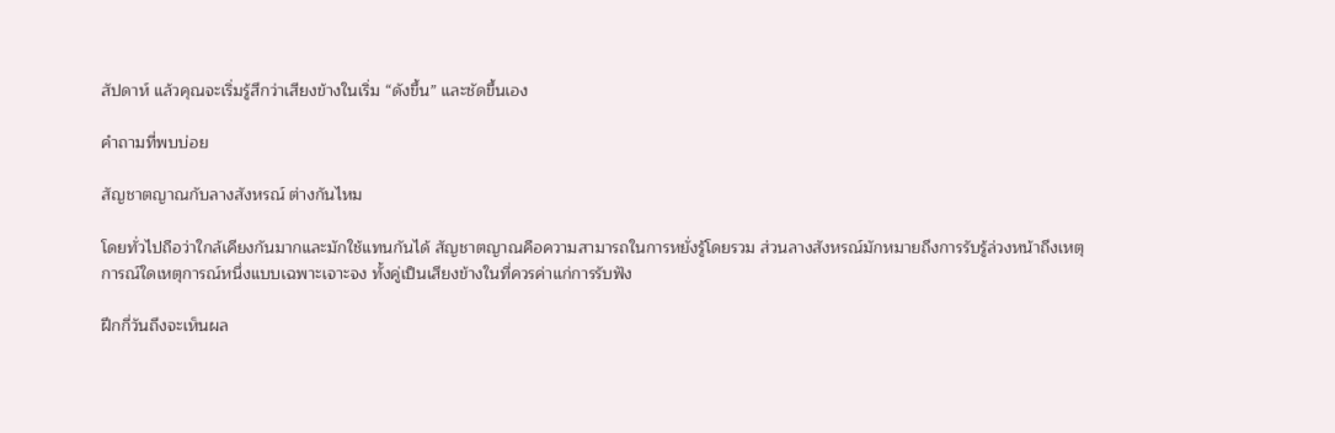สัปดาห์ แล้วคุณจะเริ่มรู้สึกว่าเสียงข้างในเริ่ม “ดังขึ้น” และชัดขึ้นเอง

คำถามที่พบบ่อย

สัญชาตญาณกับลางสังหรณ์ ต่างกันไหม

โดยทั่วไปถือว่าใกล้เคียงกันมากและมักใช้แทนกันได้ สัญชาตญาณคือความสามารถในการหยั่งรู้โดยรวม ส่วนลางสังหรณ์มักหมายถึงการรับรู้ล่วงหน้าถึงเหตุการณ์ใดเหตุการณ์หนึ่งแบบเฉพาะเจาะจง ทั้งคู่เป็นเสียงข้างในที่ควรค่าแก่การรับฟัง

ฝึกกี่วันถึงจะเห็นผล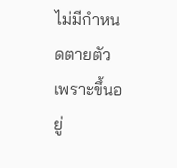ไม่มีกำหนดตายตัว เพราะขึ้นอยู่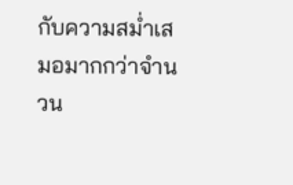กับความสม่ำเสมอมากกว่าจำนวน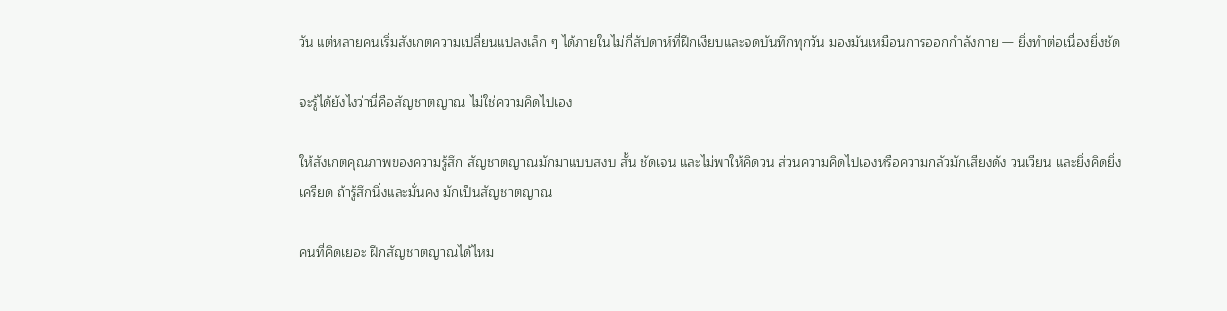วัน แต่หลายคนเริ่มสังเกตความเปลี่ยนแปลงเล็ก ๆ ได้ภายในไม่กี่สัปดาห์ที่ฝึกเงียบและจดบันทึกทุกวัน มองมันเหมือนการออกกำลังกาย — ยิ่งทำต่อเนื่องยิ่งชัด

จะรู้ได้ยังไงว่านี่คือสัญชาตญาณ ไม่ใช่ความคิดไปเอง

ให้สังเกตคุณภาพของความรู้สึก สัญชาตญาณมักมาแบบสงบ สั้น ชัดเจน และไม่พาให้คิดวน ส่วนความคิดไปเองหรือความกลัวมักเสียงดัง วนเวียน และยิ่งคิดยิ่งเครียด ถ้ารู้สึกนิ่งและมั่นคง มักเป็นสัญชาตญาณ

คนที่คิดเยอะ ฝึกสัญชาตญาณได้ไหม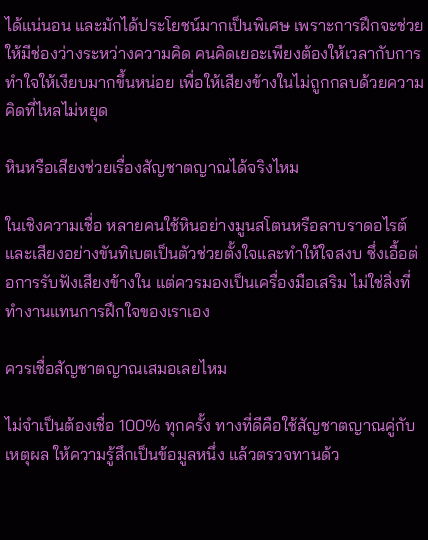ได้แน่นอน และมักได้ประโยชน์มากเป็นพิเศษ เพราะการฝึกจะช่วยให้มีช่องว่างระหว่างความคิด คนคิดเยอะเพียงต้องให้เวลากับการทำใจให้เงียบมากขึ้นหน่อย เพื่อให้เสียงข้างในไม่ถูกกลบด้วยความคิดที่ไหลไม่หยุด

หินหรือเสียงช่วยเรื่องสัญชาตญาณได้จริงไหม

ในเชิงความเชื่อ หลายคนใช้หินอย่างมูนสโตนหรือลาบราดอไรต์ และเสียงอย่างขันทิเบตเป็นตัวช่วยตั้งใจและทำให้ใจสงบ ซึ่งเอื้อต่อการรับฟังเสียงข้างใน แต่ควรมองเป็นเครื่องมือเสริม ไม่ใช่สิ่งที่ทำงานแทนการฝึกใจของเราเอง

ควรเชื่อสัญชาตญาณเสมอเลยไหม

ไม่จำเป็นต้องเชื่อ 100% ทุกครั้ง ทางที่ดีคือใช้สัญชาตญาณคู่กับเหตุผล ให้ความรู้สึกเป็นข้อมูลหนึ่ง แล้วตรวจทานด้ว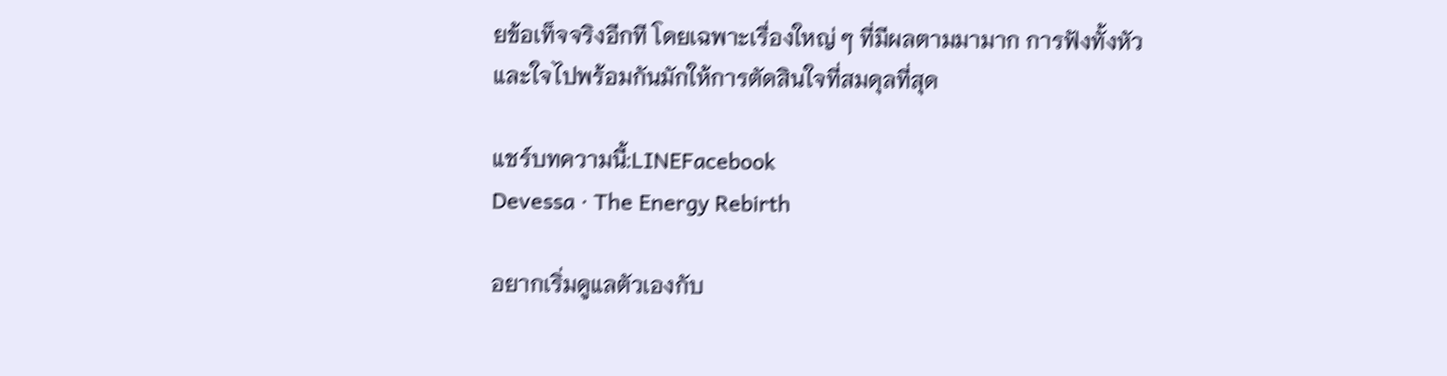ยข้อเท็จจริงอีกที โดยเฉพาะเรื่องใหญ่ ๆ ที่มีผลตามมามาก การฟังทั้งหัวและใจไปพร้อมกันมักให้การตัดสินใจที่สมดุลที่สุด

แชร์บทความนี้:LINEFacebook
Devessa · The Energy Rebirth

อยากเริ่มดูแลตัวเองกับ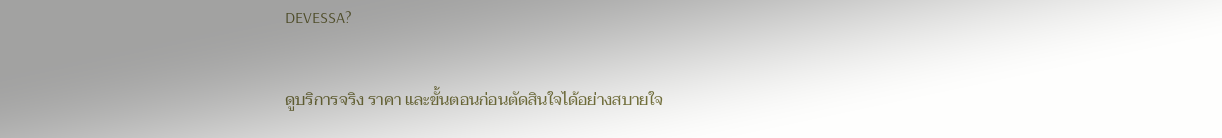DEVESSA?

ดูบริการจริง ราคา และขั้นตอนก่อนตัดสินใจได้อย่างสบายใจ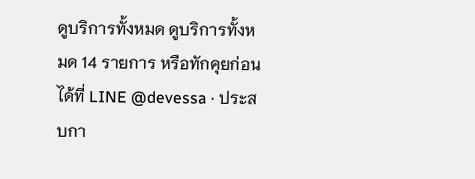ดูบริการทั้งหมด ดูบริการทั้งหมด 14 รายการ หรือทักคุยก่อนได้ที่ LINE @devessa · ประสบกา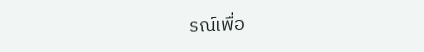รณ์เพื่อ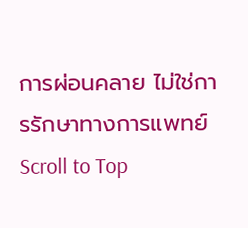การผ่อนคลาย ไม่ใช่การรักษาทางการแพทย์
Scroll to Top